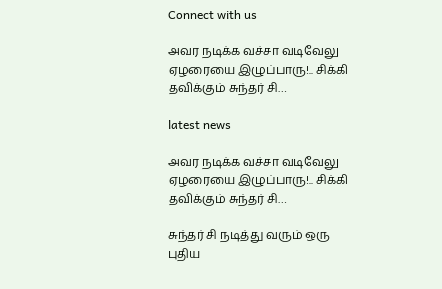Connect with us

அவர நடிக்க வச்சா வடிவேலு ஏழரையை இழுப்பாரு!.. சிக்கி தவிக்கும் சுந்தர் சி…

latest news

அவர நடிக்க வச்சா வடிவேலு ஏழரையை இழுப்பாரு!.. சிக்கி தவிக்கும் சுந்தர் சி…

சுந்தர் சி நடித்து வரும் ஒரு புதிய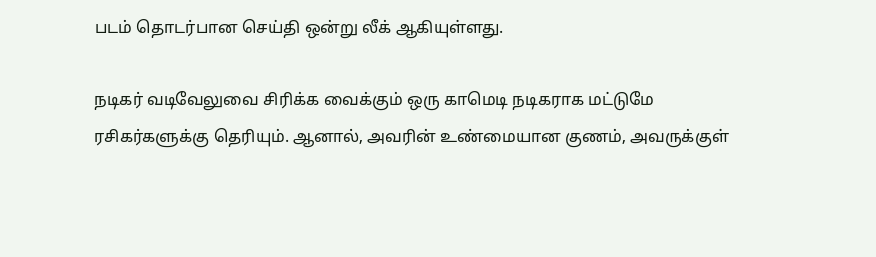படம் தொடர்பான செய்தி ஒன்று லீக் ஆகியுள்ளது.

நடிகர் வடிவேலுவை சிரிக்க வைக்கும் ஒரு காமெடி நடிகராக மட்டுமே ரசிகர்களுக்கு தெரியும். ஆனால், அவரின் உண்மையான குணம், அவருக்குள்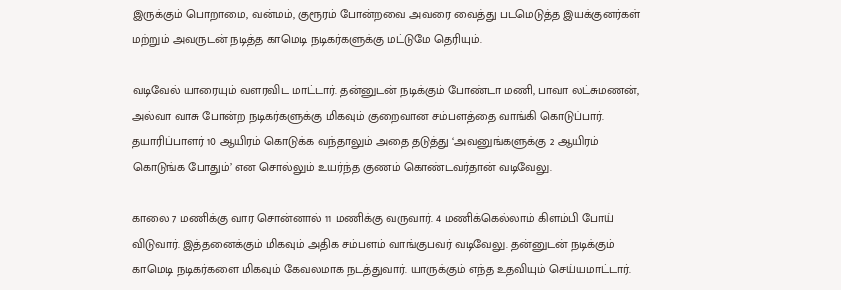இருக்கும் பொறாமை, வன்மம், குரூரம் போன்றவை அவரை வைத்து படமெடுத்த இயக்குனர்கள் மற்றும் அவருடன் நடித்த காமெடி நடிகர்களுக்கு மட்டுமே தெரியும்.

வடிவேல் யாரையும் வளரவிட மாட்டார். தன்னுடன் நடிக்கும் போண்டா மணி, பாவா லட்சுமணன், அல்வா வாசு போன்ற நடிகர்களுக்கு மிகவும் குறைவான சம்பளத்தை வாங்கி கொடுப்பார். தயாரிப்பாளர் 10 ஆயிரம் கொடுக்க வந்தாலும் அதை தடுத்து ‘அவனுங்களுக்கு 2 ஆயிரம் கொடுங்க போதும்’ என சொல்லும் உயர்ந்த குணம் கொண்டவர்தான் வடிவேலு.

காலை 7 மணிக்கு வார சொன்னால் 11 மணிக்கு வருவார். 4 மணிக்கெல்லாம் கிளம்பி போய் விடுவார். இத்தனைக்கும் மிகவும் அதிக சம்பளம் வாங்குபவர் வடிவேலு. தன்னுடன் நடிக்கும் காமெடி நடிகர்களை மிகவும் கேவலமாக நடத்துவார். யாருக்கும் எந்த உதவியும் செய்யமாட்டார்.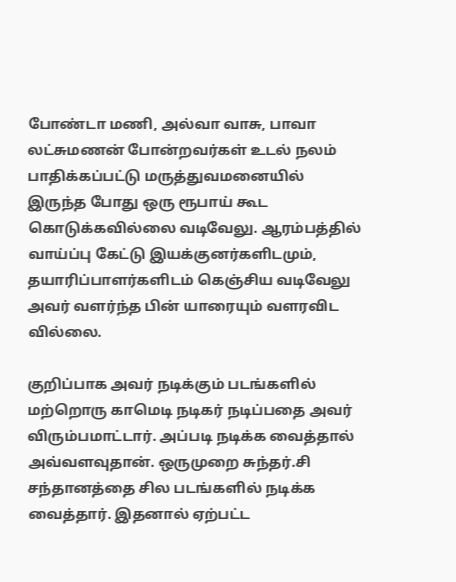போண்டா மணி, அல்வா வாசு, பாவா லட்சுமணன் போன்றவர்கள் உடல் நலம் பாதிக்கப்பட்டு மருத்துவமனையில் இருந்த போது ஒரு ரூபாய் கூட கொடுக்கவில்லை வடிவேலு. ஆரம்பத்தில் வாய்ப்பு கேட்டு இயக்குனர்களிடமும், தயாரிப்பாளர்களிடம் கெஞ்சிய வடிவேலு அவர் வளர்ந்த பின் யாரையும் வளரவிட வில்லை.

குறிப்பாக அவர் நடிக்கும் படங்களில் மற்றொரு காமெடி நடிகர் நடிப்பதை அவர் விரும்பமாட்டார். அப்படி நடிக்க வைத்தால் அவ்வளவுதான். ஒருமுறை சுந்தர்.சி சந்தானத்தை சில படங்களில் நடிக்க வைத்தார். இதனால் ஏற்பட்ட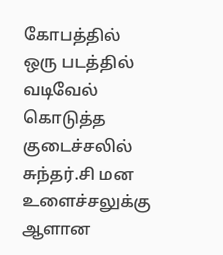கோபத்தில் ஒரு படத்தில் வடிவேல் கொடுத்த குடைச்சலில் சுந்தர்.சி மன உளைச்சலுக்கு ஆளான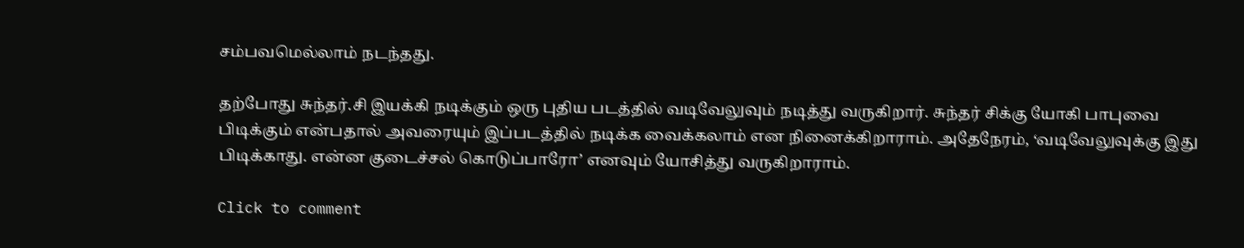சம்பவமெல்லாம் நடந்தது.

தற்போது சுந்தர்.சி இயக்கி நடிக்கும் ஒரு புதிய படத்தில் வடிவேலுவும் நடித்து வருகிறார். சுந்தர் சிக்கு யோகி பாபுவை பிடிக்கும் என்பதால் அவரையும் இப்படத்தில் நடிக்க வைக்கலாம் என நினைக்கிறாராம். அதேநேரம், ‘வடிவேலுவுக்கு இது பிடிக்காது. என்ன குடைச்சல் கொடுப்பாரோ’ எனவும் யோசித்து வருகிறாராம்.

Click to comment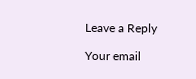Leave a Reply

Your email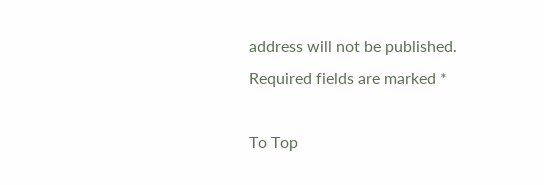address will not be published. Required fields are marked *

To Top